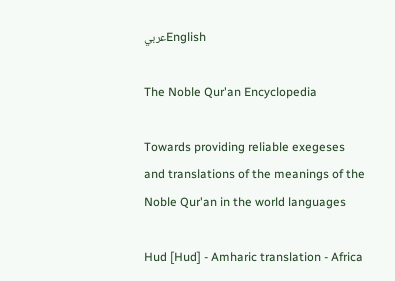عربيEnglish

The Noble Qur'an Encyclopedia

Towards providing reliable exegeses and translations of the meanings of the Noble Qur'an in the world languages

Hud [Hud] - Amharic translation - Africa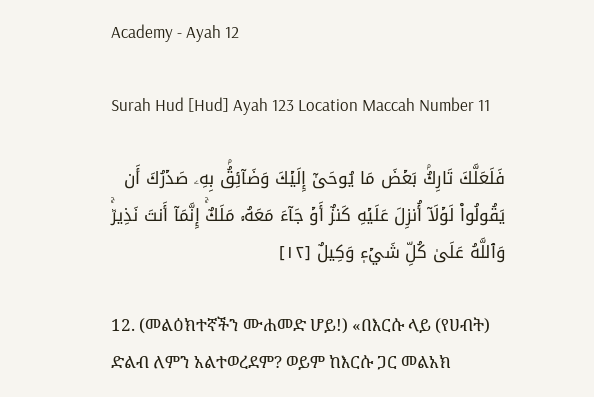Academy - Ayah 12

Surah Hud [Hud] Ayah 123 Location Maccah Number 11

فَلَعَلَّكَ تَارِكُۢ بَعۡضَ مَا يُوحَىٰٓ إِلَيۡكَ وَضَآئِقُۢ بِهِۦ صَدۡرُكَ أَن يَقُولُواْ لَوۡلَآ أُنزِلَ عَلَيۡهِ كَنزٌ أَوۡ جَآءَ مَعَهُۥ مَلَكٌۚ إِنَّمَآ أَنتَ نَذِيرٞۚ وَٱللَّهُ عَلَىٰ كُلِّ شَيۡءٖ وَكِيلٌ [١٢]

12. (መልዕክተኛችን ሙሐመድ ሆይ!) «በእርሱ ላይ (የሀብት) ድልብ ለምን አልተወረደም? ወይም ከእርሱ ጋር መልአክ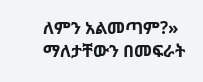ለምን አልመጣም?» ማለታቸውን በመፍራት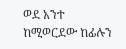ወደ አንተ ከሚወርደው ከፊሉን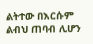ልትተው በእርሱም ልብህ ጠባብ ሊሆን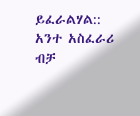ይፈራልሃል:: አንተ አስፈራሪ ብቻ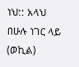ነህ:: አላህ በሁሉ ነገር ላይ (ወኪል)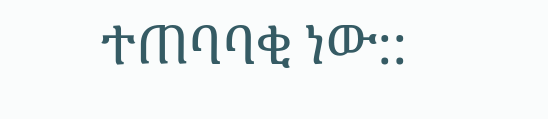ተጠባባቂ ነው::